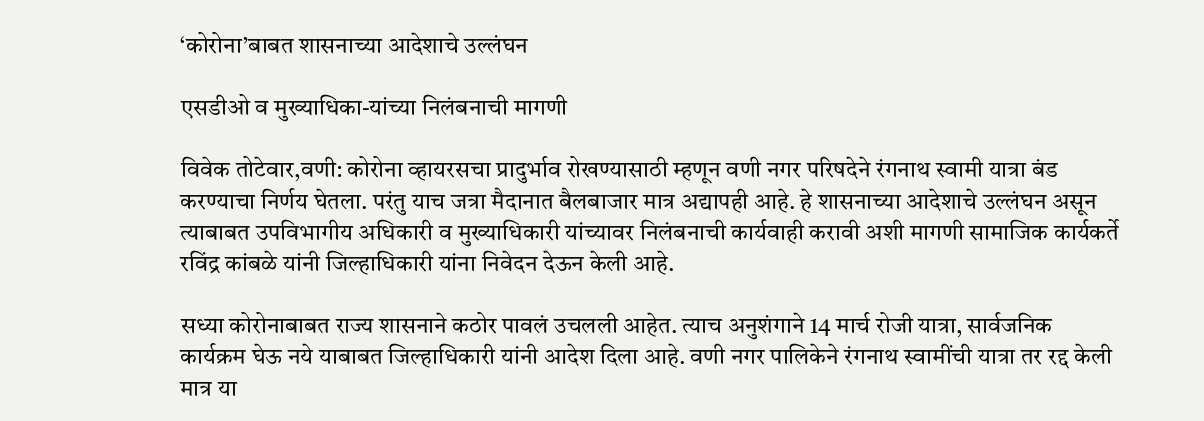‘कोरोना’बाबत शासनाच्या आदेशाचे उल्लंघन

एसडीओ व मुख्याधिका-यांच्या निलंबनाची मागणी

विवेक तोटेवार,वणी: कोरोना व्हायरसचा प्रादुर्भाव रोखण्यासाठी म्हणून वणी नगर परिषदेने रंगनाथ स्वामी यात्रा बंड करण्याचा निर्णय घेतला. परंतु याच जत्रा मैदानात बैलबाजार मात्र अद्यापही आहे. हे शासनाच्या आदेशाचे उल्लंघन असून त्याबाबत उपविभागीय अधिकारी व मुख्याधिकारी यांच्यावर निलंबनाची कार्यवाही करावी अशी मागणी सामाजिक कार्यकर्ते रविंद्र कांबळे यांनी जिल्हाधिकारी यांना निवेदन देऊन केली आहे.

सध्या कोरोनाबाबत राज्य शासनाने कठोर पावलं उचलली आहेत. त्याच अनुशंगाने 14 मार्च रोजी यात्रा, सार्वजनिक कार्यक्रम घेऊ नये याबाबत जिल्हाधिकारी यांनी आदेश दिला आहे. वणी नगर पालिकेने रंगनाथ स्वामींची यात्रा तर रद्द केली मात्र या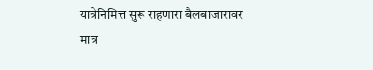यात्रेनिमित्त सुरू राहणारा बैलबाजारावर मात्र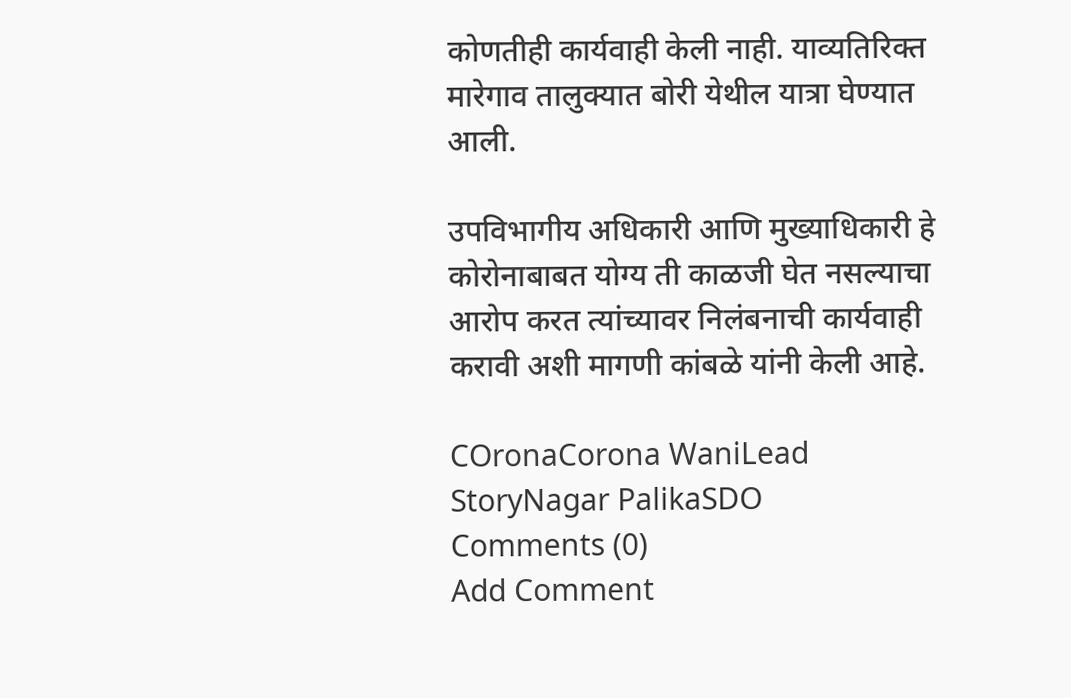कोणतीही कार्यवाही केली नाही. याव्यतिरिक्त मारेगाव तालुक्यात बोरी येथील यात्रा घेण्यात आली.

उपविभागीय अधिकारी आणि मुख्याधिकारी हे कोरोनाबाबत योग्य ती काळजी घेत नसल्याचा आरोप करत त्यांच्यावर निलंबनाची कार्यवाही करावी अशी मागणी कांबळे यांनी केली आहे.

COronaCorona WaniLead StoryNagar PalikaSDO
Comments (0)
Add Comment